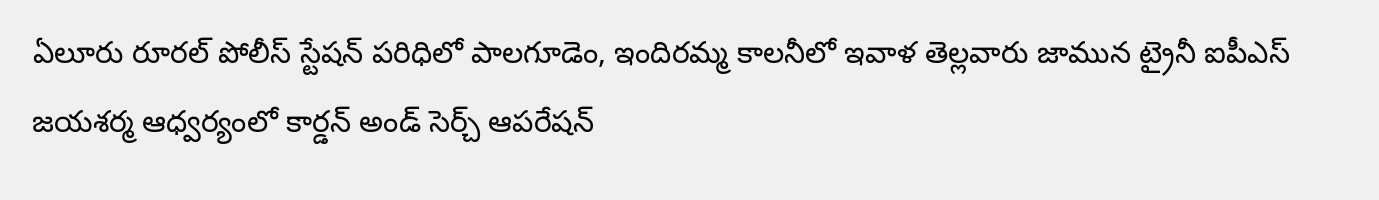ఏలూరు రూరల్ పోలీస్ స్టేషన్ పరిధిలో పాలగూడెం, ఇందిరమ్మ కాలనీలో ఇవాళ తెల్లవారు జామున ట్రైనీ ఐపీఎస్ జయశర్మ ఆధ్వర్యంలో కార్డన్ అండ్ సెర్చ్ ఆపరేషన్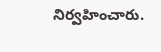నిర్వహించారు.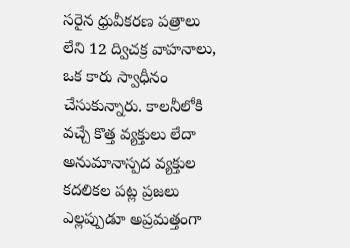సరైన ధ్రువీకరణ పత్రాలు లేని 12 ద్విచక్ర వాహనాలు, ఒక కారు స్వాధీనం చేసుకున్నారు. కాలనీలోకి వచ్చే కొత్త వ్యక్తులు లేదా అనుమానాస్పద వ్యక్తుల కదలికల పట్ల ప్రజలు ఎల్లప్పుడూ అప్రమత్తంగా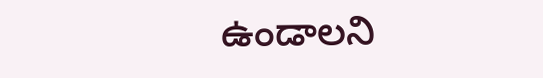ఉండాలని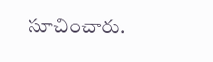సూచించారు.